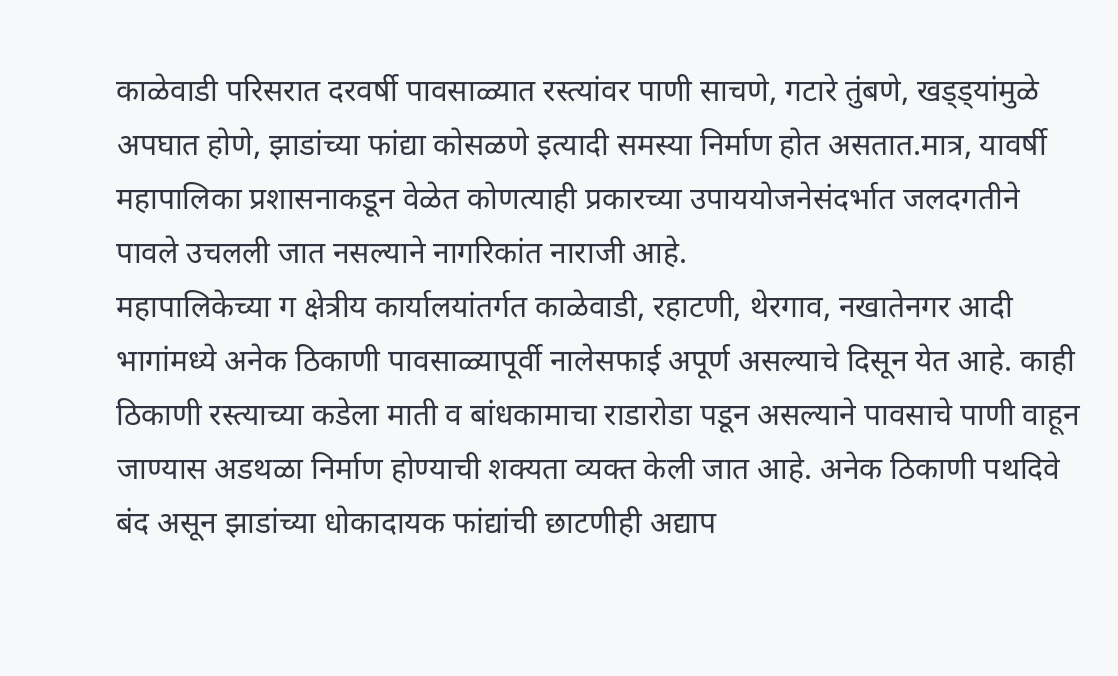काळेवाडी परिसरात दरवर्षी पावसाळ्यात रस्त्यांवर पाणी साचणे, गटारे तुंबणे, खड्ड्यांमुळे अपघात होणे, झाडांच्या फांद्या कोसळणे इत्यादी समस्या निर्माण होत असतात.मात्र, यावर्षी महापालिका प्रशासनाकडून वेळेत कोणत्याही प्रकारच्या उपाययोजनेसंदर्भात जलदगतीने पावले उचलली जात नसल्याने नागरिकांत नाराजी आहे.
महापालिकेच्या ग क्षेत्रीय कार्यालयांतर्गत काळेवाडी, रहाटणी, थेरगाव, नखातेनगर आदी भागांमध्ये अनेक ठिकाणी पावसाळ्यापूर्वी नालेसफाई अपूर्ण असल्याचे दिसून येत आहे. काही ठिकाणी रस्त्याच्या कडेला माती व बांधकामाचा राडारोडा पडून असल्याने पावसाचे पाणी वाहून जाण्यास अडथळा निर्माण होण्याची शक्यता व्यक्त केली जात आहे. अनेक ठिकाणी पथदिवे बंद असून झाडांच्या धोकादायक फांद्यांची छाटणीही अद्याप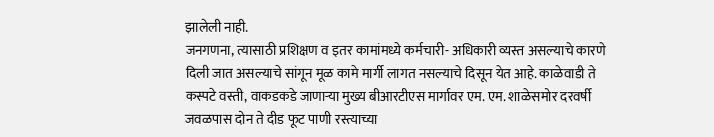झालेली नाही.
जनगणना, त्यासाठी प्रशिक्षण व इतर कामांमध्ये कर्मचारी- अधिकारी व्यस्त असल्याचे कारणे दिली जात असल्याचे सांगून मूळ कामे मार्गी लागत नसल्याचे दिसून येत आहे. काळेवाडी ते कस्पटे वस्ती, वाकडकडे जाणाऱ्या मुख्य बीआरटीएस मार्गावर एम. एम. शाळेसमोर दरवर्षी जवळपास दोन ते दीड फूट पाणी रस्त्याच्या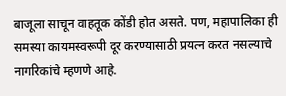बाजूला साचून वाहतूक कोंडी होत असते. पण, महापालिका ही समस्या कायमस्वरूपी दूर करण्यासाठी प्रयत्न करत नसल्याचे नागरिकांचे म्हणणे आहे.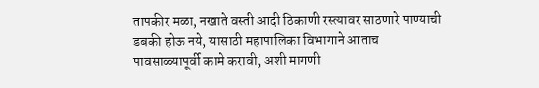तापकीर मळा, नखाते वस्ती आदी ठिकाणी रस्त्यावर साठणारे पाण्याची डबकी होऊ नये, यासाठी महापालिका विभागाने आताच पावसाळ्यापूर्वी कामे करावी, अशी मागणी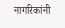नागरिकांनी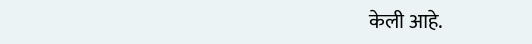केली आहे.